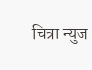चित्रा न्युज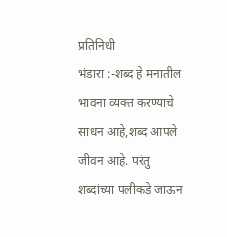प्रतिनिधी
भंडारा :-शब्द हे मनातील भावना व्यक्त करण्याचे साधन आहे,शब्द आपले जीवन आहे. परंतु शब्दांच्या पलीकडे जाऊन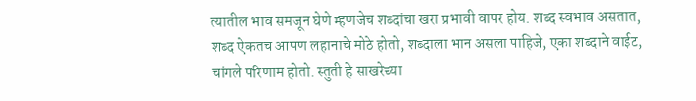त्यातील भाव समजून घेणे म्हणजेच शब्दांचा खरा प्रभावी वापर होय. शब्द स्वभाव असतात, शब्द ऐकतच आपण लहानाचे मोठे होतो, शब्दाला भान असला पाहिजे, एका शब्दाने वाईट, चांगले परिणाम होतो. स्तुती हे साखरेच्या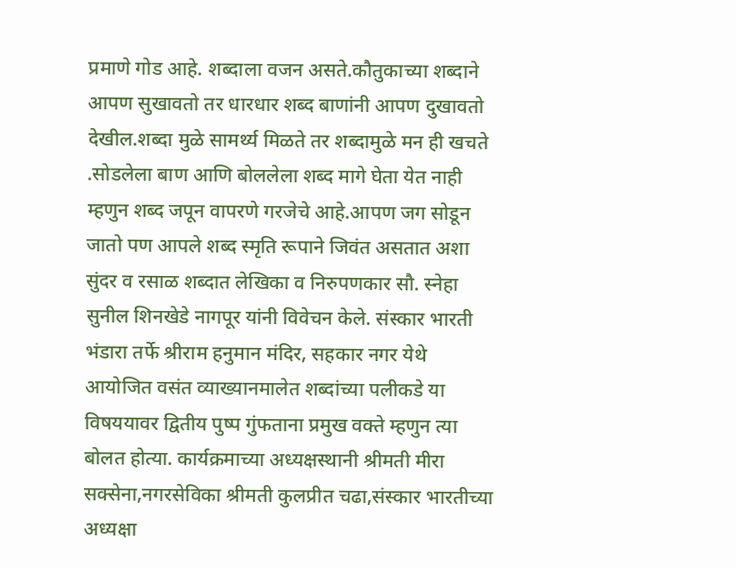प्रमाणे गोड आहे. शब्दाला वजन असते.कौतुकाच्या शब्दाने आपण सुखावतो तर धारधार शब्द बाणांनी आपण दुखावतो देखील.शब्दा मुळे सामर्थ्य मिळते तर शब्दामुळे मन ही खचते .सोडलेला बाण आणि बोललेला शब्द मागे घेता येत नाही म्हणुन शब्द जपून वापरणे गरजेचे आहे.आपण जग सोडून जातो पण आपले शब्द स्मृति रूपाने जिवंत असतात अशा सुंदर व रसाळ शब्दात लेखिका व निरुपणकार सौ. स्नेहा सुनील शिनखेडे नागपूर यांनी विवेचन केले. संस्कार भारती भंडारा तर्फे श्रीराम हनुमान मंदिर, सहकार नगर येथे आयोजित वसंत व्याख्यानमालेत शब्दांच्या पलीकडे या विषययावर द्वितीय पुष्प गुंफताना प्रमुख वक्ते म्हणुन त्या बोलत होत्या. कार्यक्रमाच्या अध्यक्षस्थानी श्रीमती मीरा सक्सेना,नगरसेविका श्रीमती कुलप्रीत चढा,संस्कार भारतीच्या अध्यक्षा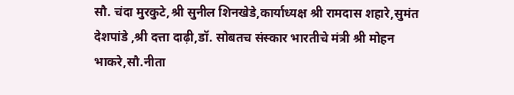सौ. चंदा मुरकुटे,श्री सुनील शिनखेडे,कार्याध्यक्ष श्री रामदास शहारे,सुमंत देशपांडे ,श्री दत्ता दाढ़ी,डॉ. सोबतच संस्कार भारतीचे मंत्री श्री मोहन भाकरे,सौ.नीता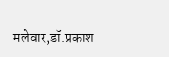मलेवार,डॉ.प्रकाश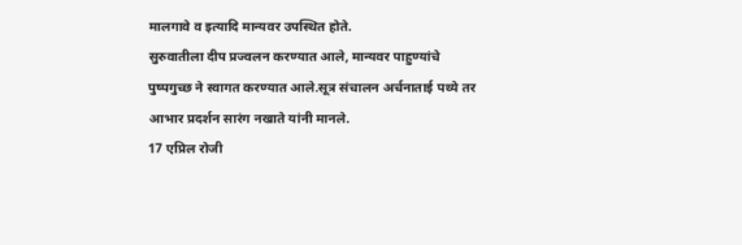मालगावे व इत्यादि मान्यवर उपस्थित होते.
सुरुवातीला दीप प्रज्वलन करण्यात आले, मान्यवर पाहुण्यांचे पुष्पगुच्छ ने स्वागत करण्यात आले.सूत्र संचालन अर्चनाताई पथ्ये तर आभार प्रदर्शन सारंग नखाते यांनी मानले.
17 एप्रिल रोजी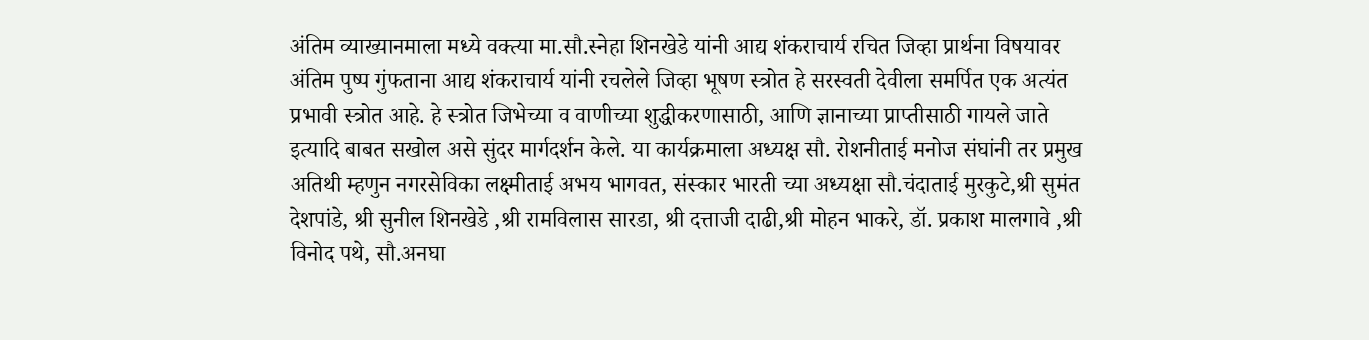अंतिम व्याख्यानमाला मध्ये वक्त्या मा.सौ.स्नेहा शिनखेडे यांनी आद्य शंकराचार्य रचित जिव्हा प्रार्थना विषयावर अंतिम पुष्प गुंफताना आद्य शंकराचार्य यांनी रचलेले जिव्हा भूषण स्त्रोत हे सरस्वती देवीला समर्पित एक अत्यंत प्रभावी स्त्रोत आहे. हे स्त्रोत जिभेच्या व वाणीच्या शुद्धीकरणासाठी, आणि ज्ञानाच्या प्राप्तीसाठी गायले जाते इत्यादि बाबत सखोल असे सुंदर मार्गदर्शन केले. या कार्यक्रमाला अध्यक्ष सौ. रोशनीताई मनोज संघांनी तर प्रमुख अतिथी म्हणुन नगरसेविका लक्ष्मीताई अभय भागवत, संस्कार भारती च्या अध्यक्षा सौ.चंदाताई मुरकुटे,श्री सुमंत देशपांडे, श्री सुनील शिनखेडे ,श्री रामविलास सारडा, श्री दत्ताजी दाढी,श्री मोहन भाकरे, डॉ. प्रकाश मालगावे ,श्री विनोद पथे, सौ.अनघा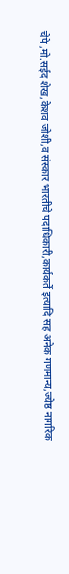चेपे ,मो.सईद शेख,केशव जोशी,व संस्कार भारतीचे पदाधिकारी,कार्यकर्ते इत्यादि सह अनेक गणमान्य,ज्येष्ठ नागरिक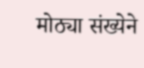मोठ्या संख्येने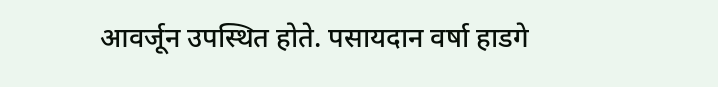आवर्जून उपस्थित होते. पसायदान वर्षा हाडगे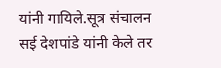यांनी गायिले.सूत्र संचालन सई देशपांडे यांनी केले तर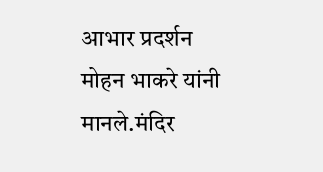आभार प्रदर्शन मोहन भाकरे यांनी मानले.मंदिर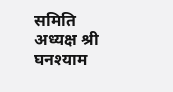समिति अध्यक्ष श्री घनश्याम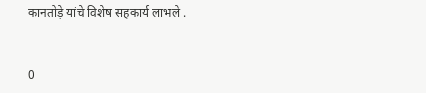कानतोड़े यांचे विशेष सहकार्य लाभले .


0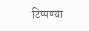टिप्पण्या